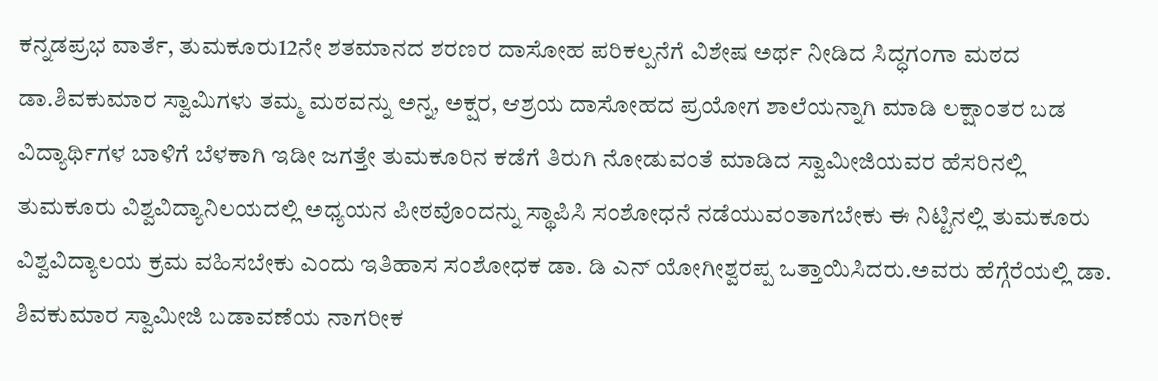ಕನ್ನಡಪ್ರಭ ವಾರ್ತೆ, ತುಮಕೂರು12ನೇ ಶತಮಾನದ ಶರಣರ ದಾಸೋಹ ಪರಿಕಲ್ಪನೆಗೆ ವಿಶೇಷ ಅರ್ಥ ನೀಡಿದ ಸಿದ್ಧಗಂಗಾ ಮಠದ ಡಾ.ಶಿವಕುಮಾರ ಸ್ವಾಮಿಗಳು ತಮ್ಮ ಮಠವನ್ನು ಅನ್ನ, ಅಕ್ಷರ, ಆಶ್ರಯ ದಾಸೋಹದ ಪ್ರಯೋಗ ಶಾಲೆಯನ್ನಾಗಿ ಮಾಡಿ ಲಕ್ಷಾಂತರ ಬಡ ವಿದ್ಯಾರ್ಥಿಗಳ ಬಾಳಿಗೆ ಬೆಳಕಾಗಿ ಇಡೀ ಜಗತ್ತೇ ತುಮಕೂರಿನ ಕಡೆಗೆ ತಿರುಗಿ ನೋಡುವಂತೆ ಮಾಡಿದ ಸ್ವಾಮೀಜಿಯವರ ಹೆಸರಿನಲ್ಲಿ ತುಮಕೂರು ವಿಶ್ವವಿದ್ಯಾನಿಲಯದಲ್ಲಿ ಅಧ್ಯಯನ ಪೀಠವೊಂದನ್ನು ಸ್ಥಾಪಿಸಿ ಸಂಶೋಧನೆ ನಡೆಯುವಂತಾಗಬೇಕು ಈ ನಿಟ್ಟಿನಲ್ಲಿ ತುಮಕೂರು ವಿಶ್ವವಿದ್ಯಾಲಯ ಕ್ರಮ ವಹಿಸಬೇಕು ಎಂದು ಇತಿಹಾಸ ಸಂಶೋಧಕ ಡಾ. ಡಿ ಎನ್ ಯೋಗೀಶ್ವರಪ್ಪ ಒತ್ತಾಯಿಸಿದರು.ಅವರು ಹೆಗ್ಗೆರೆಯಲ್ಲಿ ಡಾ. ಶಿವಕುಮಾರ ಸ್ವಾಮೀಜಿ ಬಡಾವಣೆಯ ನಾಗರೀಕ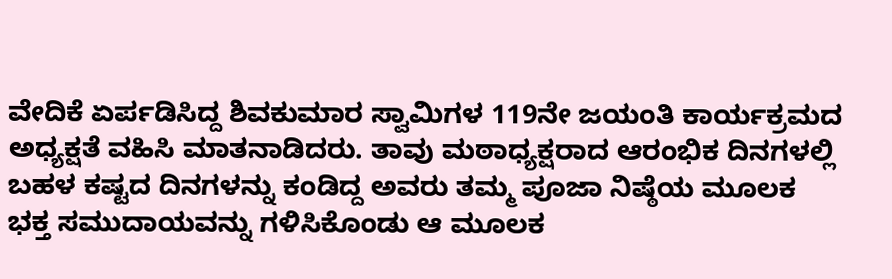ವೇದಿಕೆ ಏರ್ಪಡಿಸಿದ್ದ ಶಿವಕುಮಾರ ಸ್ವಾಮಿಗಳ 119ನೇ ಜಯಂತಿ ಕಾರ್ಯಕ್ರಮದ ಅಧ್ಯಕ್ಷತೆ ವಹಿಸಿ ಮಾತನಾಡಿದರು. ತಾವು ಮಠಾಧ್ಯಕ್ಷರಾದ ಆರಂಭಿಕ ದಿನಗಳಲ್ಲಿ ಬಹಳ ಕಷ್ಟದ ದಿನಗಳನ್ನು ಕಂಡಿದ್ದ ಅವರು ತಮ್ಮ ಪೂಜಾ ನಿಷ್ಠೆಯ ಮೂಲಕ ಭಕ್ತ ಸಮುದಾಯವನ್ನು ಗಳಿಸಿಕೊಂಡು ಆ ಮೂಲಕ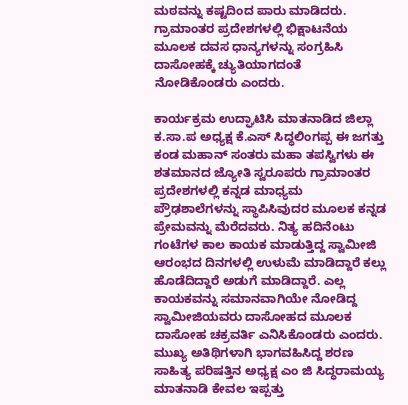ಮಠವನ್ನು ಕಷ್ಟದಿಂದ ಪಾರು ಮಾಡಿದರು. ಗ್ರಾಮಾಂತರ ಪ್ರದೇಶಗಳಲ್ಲಿ ಭಿಕ್ಷಾಟನೆಯ ಮೂಲಕ ದವಸ ಧಾನ್ಯಗಳನ್ನು ಸಂಗ್ರಹಿಸಿ ದಾಸೋಹಕ್ಕೆ ಚ್ಯುತಿಯಾಗದಂತೆ ನೋಡಿಕೊಂಡರು ಎಂದರು.

ಕಾರ್ಯಕ್ರಮ ಉದ್ಘಾಟಿಸಿ ಮಾತನಾಡಿದ ಜಿಲ್ಲಾ ಕ.ಸಾ.ಪ ಅಧ್ಯಕ್ಷ ಕೆ.ಎಸ್ ಸಿದ್ಧಲಿಂಗಪ್ಪ ಈ ಜಗತ್ತು ಕಂಡ ಮಹಾನ್ ಸಂತರು ಮಹಾ ತಪಸ್ವಿಗಳು ಈ ಶತಮಾನದ ಜ್ಯೋತಿ ಸ್ವರೂಪರು ಗ್ರಾಮಾಂತರ ಪ್ರದೇಶಗಳಲ್ಲಿ ಕನ್ನಡ ಮಾಧ್ಯಮ ಪ್ರೌಢಶಾಲೆಗಳನ್ನು ಸ್ಥಾಪಿಸಿವುದರ ಮೂಲಕ ಕನ್ನಡ ಪ್ರೇಮವನ್ನು ಮೆರೆದವರು. ನಿತ್ಯ ಹದಿನೆಂಟು ಗಂಟೆಗಳ ಕಾಲ ಕಾಯಕ ಮಾಡುತ್ತಿದ್ದ ಸ್ವಾಮೀಜಿ ಆರಂಭದ ದಿನಗಳಲ್ಲಿ ಉಳುಮೆ ಮಾಡಿದ್ದಾರೆ ಕಲ್ಲು ಹೊಡೆದಿದ್ದಾರೆ ಅಡುಗೆ ಮಾಡಿದ್ದಾರೆ. ಎಲ್ಲ ಕಾಯಕವನ್ನು ಸಮಾನವಾಗಿಯೇ ನೋಡಿದ್ದ ಸ್ವಾಮೀಜಿಯವರು ದಾಸೋಹದ ಮೂಲಕ ದಾಸೋಹ ಚಕ್ರವರ್ತಿ ಎನಿಸಿಕೊಂಡರು ಎಂದರು. ಮುಖ್ಯ ಅತಿಥಿಗಳಾಗಿ ಭಾಗವಹಿಸಿದ್ದ ಶರಣ ಸಾಹಿತ್ಯ ಪರಿಷತ್ತಿನ ಅಧ್ಯಕ್ಷ ಎಂ ಜಿ ಸಿದ್ಧರಾಮಯ್ಯ ಮಾತನಾಡಿ ಕೇವಲ ಇಪ್ಪತ್ತು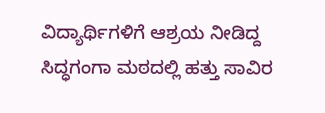ವಿದ್ಯಾರ್ಥಿಗಳಿಗೆ ಆಶ್ರಯ ನೀಡಿದ್ದ ಸಿದ್ಧಗಂಗಾ ಮಠದಲ್ಲಿ ಹತ್ತು ಸಾವಿರ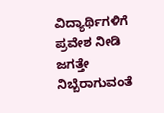ವಿದ್ಯಾರ್ಥಿಗಳಿಗೆ ಪ್ರವೇಶ ನೀಡಿ ಜಗತ್ತೇ ನಿಬ್ಬೆರಾಗುವಂತೆ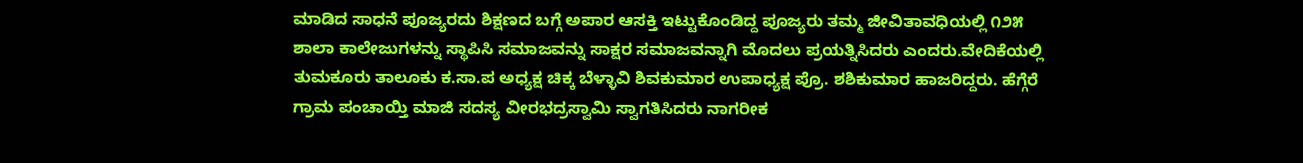ಮಾಡಿದ ಸಾಧನೆ ಪೂಜ್ಯರದು ಶಿಕ್ಷಣದ ಬಗ್ಗೆ ಅಪಾರ ಆಸಕ್ತಿ ಇಟ್ಟುಕೊಂಡಿದ್ದ ಪೂಜ್ಯರು ತಮ್ಮ ಜೀವಿತಾವಧಿಯಲ್ಲಿ ೧೨೫ ಶಾಲಾ ಕಾಲೇಜುಗಳನ್ನು ಸ್ಥಾಪಿಸಿ ಸಮಾಜವನ್ನು ಸಾಕ್ಷರ ಸಮಾಜವನ್ನಾಗಿ ಮೊದಲು ಪ್ರಯತ್ನಿಸಿದರು ಎಂದರು.ವೇದಿಕೆಯಲ್ಲಿ ತುಮಕೂರು ತಾಲೂಕು ಕ.ಸಾ.ಪ ಅಧ್ಯಕ್ಷ ಚಿಕ್ಕ ಬೆಳ್ಳಾವಿ ಶಿವಕುಮಾರ ಉಪಾಧ್ಯಕ್ಷ ಪ್ರೊ. ಶಶಿಕುಮಾರ ಹಾಜರಿದ್ದರು. ಹೆಗ್ಗೆರೆ ಗ್ರಾಮ ಪಂಚಾಯ್ತಿ ಮಾಜಿ ಸದಸ್ಯ ವೀರಭದ್ರಸ್ವಾಮಿ ಸ್ವಾಗತಿಸಿದರು ನಾಗರೀಕ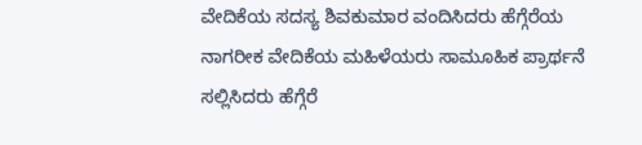ವೇದಿಕೆಯ ಸದಸ್ಯ ಶಿವಕುಮಾರ ವಂದಿಸಿದರು ಹೆಗ್ಗೆರೆಯ ನಾಗರೀಕ ವೇದಿಕೆಯ ಮಹಿಳೆಯರು ಸಾಮೂಹಿಕ ಪ್ರಾರ್ಥನೆ ಸಲ್ಲಿಸಿದರು ಹೆಗ್ಗೆರೆ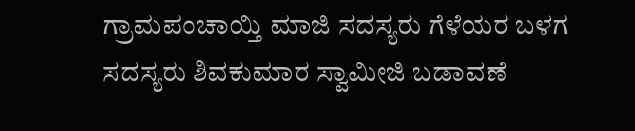ಗ್ರಾಮಪಂಚಾಯ್ತಿ ಮಾಜಿ ಸದಸ್ಯರು ಗೆಳೆಯರ ಬಳಗ ಸದಸ್ಯರು ಶಿವಕುಮಾರ ಸ್ವಾಮೀಜಿ ಬಡಾವಣೆ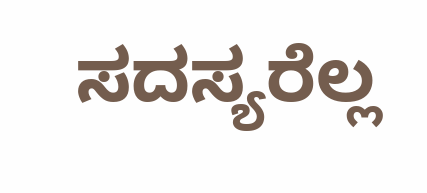ಸದಸ್ಯರೆಲ್ಲ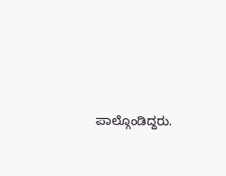ಪಾಲ್ಗೊಂಡಿದ್ದರು.